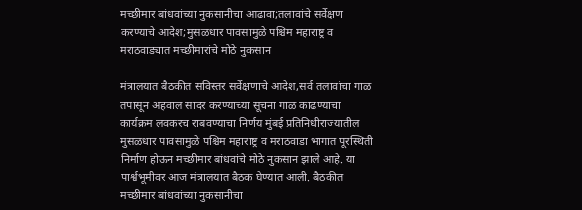मच्छीमार बांधवांच्या नुकसानीचा आढावा;तलावांचे सर्वेक्षण करण्याचे आदेश;मुसळधार पावसामुळे पश्चिम महाराष्ट्र व मराठवाड्यात मच्छीमारांचे मोठे नुकसान

मंत्रालयात बैठकीत सविस्तर सर्वेक्षणाचे आदेश,सर्व तलावांचा गाळ तपासून अहवाल सादर करण्याच्या सूचना गाळ काढण्याचा कार्यक्रम लवकरच राबवण्याचा निर्णय मुंबई प्रतिनिधीराज्यातील मुसळधार पावसामुळे पश्चिम महाराष्ट्र व मराठवाडा भागात पूरस्थिती निर्माण होऊन मच्छीमार बांधवांचे मोठे नुकसान झाले आहे. या पार्श्वभूमीवर आज मंत्रालयात बैठक घेण्यात आली. बैठकीत मच्छीमार बांधवांच्या नुकसानीचा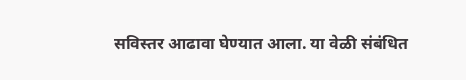सविस्तर आढावा घेण्यात आला. या वेळी संबंधित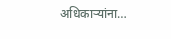अधिकाऱ्यांना…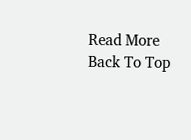Read More
Back To Top